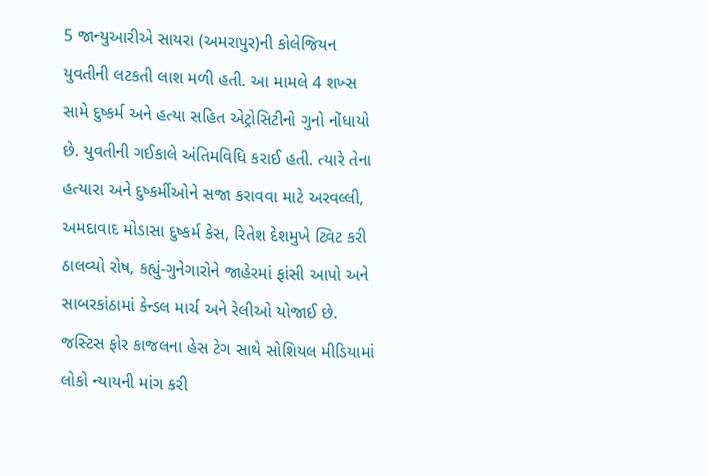5 જાન્યુઆરીએ સાયરા (અમરાપુર)ની કોલેજિયન યુવતીની લટકતી લાશ મળી હતી. આ મામલે 4 શખ્સ સામે દુષ્કર્મ અને હત્યા સહિત એટ્રોસિટીનો ગુનો નોંધાયો છે. યુવતીની ગઈકાલે અંતિમવિધિ કરાઈ હતી. ત્યારે તેના હત્યારા અને દુષ્કર્મીઓને સજા કરાવવા માટે અરવલ્લી, અમદાવાદ મોડાસા દુષ્કર્મ કેસ, રિતેશ દેશમુખે ટ્વિટ કરી ઠાલવ્યો રોષ, કહ્યું-ગુનેગારોને જાહેરમાં ફાંસી આપો અને સાબરકાંઠામાં કેન્ડલ માર્ચ અને રેલીઓ યોજાઈ છે. જસ્ટિસ ફોર કાજલના હેસ ટેગ સાથે સોશિયલ મીડિયામાં લોકો ન્યાયની માંગ કરી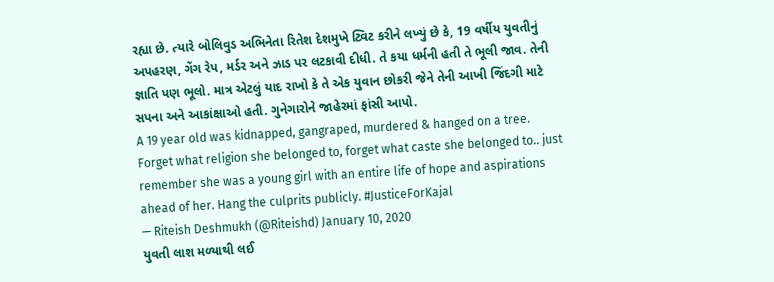રહ્યા છે. ત્યારે બોલિવુડ અભિનેતા રિતેશ દેશમુખે ટ્વિટ કરીને લખ્યું છે કે, 19 વર્ષીય યુવતીનું અપહરણ, ગેંગ રેપ, મર્ડર અને ઝાડ પર લટકાવી દીધી. તે કયા ધર્મની હતી તે ભૂલી જાવ. તેની જ્ઞાતિ પણ ભૂલો. માત્ર એટલું યાદ રાખો કે તે એક યુવાન છોકરી જેને તેની આખી જિંદગી માટે સપના અને આકાંક્ષાઓ હતી. ગુનેગારોને જાહેરમાં ફાંસી આપો.
A 19 year old was kidnapped, gangraped, murdered & hanged on a tree. Forget what religion she belonged to, forget what caste she belonged to.. just remember she was a young girl with an entire life of hope and aspirations ahead of her. Hang the culprits publicly. #JusticeForKajal
— Riteish Deshmukh (@Riteishd) January 10, 2020
યુવતી લાશ મળ્યાથી લઈ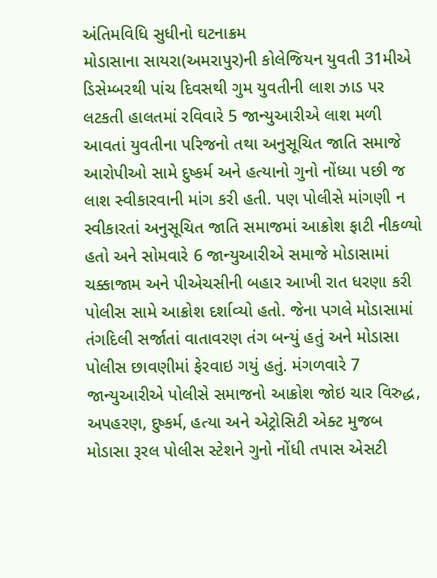અંતિમવિધિ સુધીનો ઘટનાક્રમ
મોડાસાના સાયરા(અમરાપુર)ની કોલેજિયન યુવતી 31મીએ ડિસેમ્બરથી પાંચ દિવસથી ગુમ યુવતીની લાશ ઝાડ પર લટકતી હાલતમાં રવિવારે 5 જાન્યુઆરીએ લાશ મળી આવતાં યુવતીના પરિજનો તથા અનુસૂચિત જાતિ સમાજે આરોપીઓ સામે દુષ્કર્મ અને હત્યાનો ગુનો નોંધ્યા પછી જ લાશ સ્વીકારવાની માંગ કરી હતી. પણ પોલીસે માંગણી ન સ્વીકારતાં અનુસૂચિત જાતિ સમાજમાં આક્રોશ ફાટી નીકળ્યો હતો અને સોમવારે 6 જાન્યુઆરીએ સમાજે મોડાસામાં ચક્કાજામ અને પીએચસીની બહાર આખી રાત ધરણા કરી પોલીસ સામે આક્રોશ દર્શાવ્યો હતો. જેના પગલે મોડાસામાં તંગદિલી સર્જાતાં વાતાવરણ તંગ બન્યું હતું અને મોડાસા પોલીસ છાવણીમાં ફેરવાઇ ગયું હતું. મંગળવારે 7 જાન્યુઆરીએ પોલીસે સમાજનો આક્રોશ જોઇ ચાર વિરુદ્ધ, અપહરણ, દુષ્કર્મ, હત્યા અને એટ્રોસિટી એક્ટ મુજબ મોડાસા રૂરલ પોલીસ સ્ટેશને ગુનો નોંધી તપાસ એસટી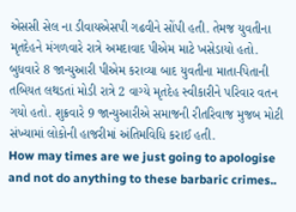એસસી સેલ ના ડીવાયએસપી ગઢવીને સોંપી હતી. તેમજ યુવતીના મૃતદેહને મંગળવારે રાત્રે અમદાવાદ પીએમ માટે ખસેડાયો હતો. બુધવારે 8 જાન્યુઆરી પીએમ કરાવ્યા બાદ યુવતીના માતા-પિતાની તબિયત લથડતાં મોડી રાત્રે 2 વાગ્યે મૃતદેહ સ્વીકારીને પરિવાર વતન ગયો હતો. શુક્રવારે 9 જાન્યુઆરીએ સમાજની રીતરિવાજ મુજબ મોટી સંખ્યામાં લોકોની હાજરીમાં અંતિમવિધિ કરાઈ હતી.
How may times are we just going to apologise and not do anything to these barbaric crimes..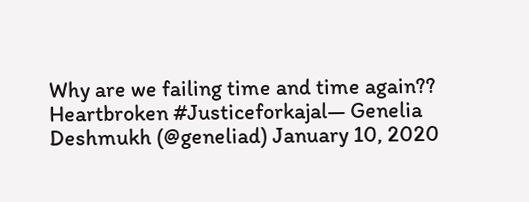Why are we failing time and time again??
Heartbroken #Justiceforkajal— Genelia Deshmukh (@geneliad) January 10, 2020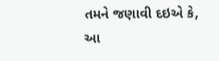તમને જણાવી દઇએ કે, આ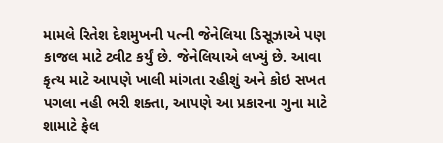મામલે રિતેશ દેશમુખની પત્ની જેનેલિયા ડિસૂઝાએ પણ કાજલ માટે ટ્વીટ કર્યું છે. જેનેલિયાએ લખ્યું છે. આવા કૃત્ય માટે આપણે ખાલી માંગતા રહીશું અને કોઇ સખત પગલા નહી ભરી શક્તા, આપણે આ પ્રકારના ગુના માટે શામાટે ફેલ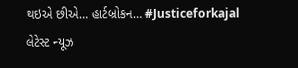થઇએ છીએ… હાર્ટબ્રોકન… #Justiceforkajal
લેટેસ્ટ ન્યૂઝ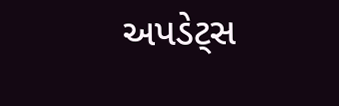અપડેટ્સ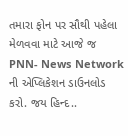તમારા ફોન પર સૌથી પહેલા મેળવવા માટે આજે જ PNN- News Network ની એપ્લિકેશન ડાઉનલોડ કરો. જય હિન્દ..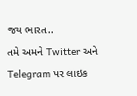જય ભારત..
તમે અમને Twitter અને Telegram પર લાઇક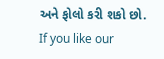અને ફોલો કરી શકો છો.
If you like our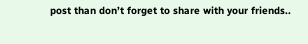post than don’t forget to share with your friends..